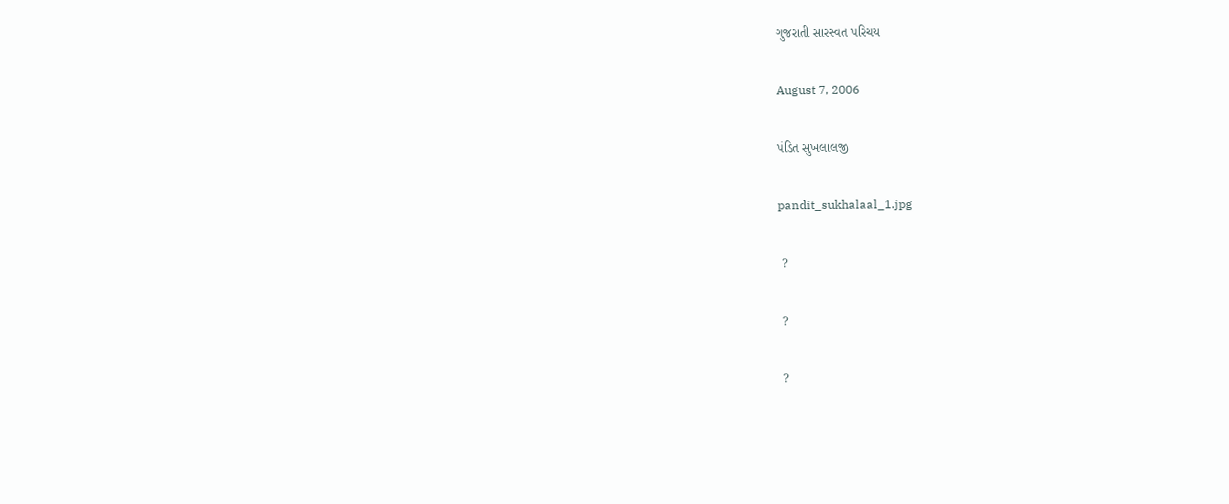ગુજરાતી સારસ્વત પરિચય

August 7, 2006

પંડિત સુખલાલજી

pandit_sukhalaal_1.jpg

 ?

 ?

 ?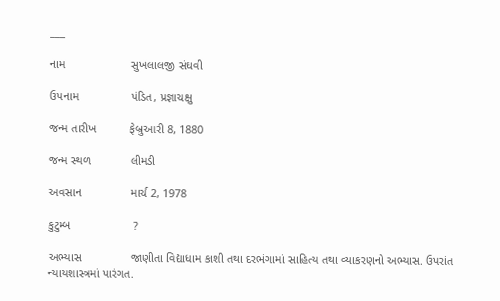___

નામ                    સુખલાલજી સંઘવી

ઉપનામ                પંડિત, પ્રજ્ઞાચક્ષુ

જન્મ તારીખ          ફેબ્રુઆરી 8, 1880

જન્મ સ્થળ            લીમડી

અવસાન               માર્ચ 2, 1978

કુટુમ્બ                   ?

અભ્યાસ               જાણીતા વિદ્યાધામ કાશી તથા દરભંગામાં સાહિત્ય તથા વ્યાકરણનો અભ્યાસ. ઉપરાંત ન્યાયશાસ્ત્રમાં પારંગત.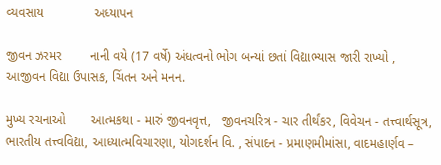વ્યવસાય              અધ્યાપન

જીવન ઝરમર        નાની વયે (17 વર્ષે) અંધત્વનો ભોગ બન્યાં છતાં વિદ્યાભ્યાસ જારી રાખ્યો , આજીવન વિદ્યા ઉપાસક, ચિંતન અને મનન.

મુખ્ય રચનાઓ       આત્મકથા - મારું જીવનવૃત્ત,   જીવનચરિત્ર - ચાર તીર્થંકર, વિવેચન - તત્ત્વાર્થસૂત્ર, ભારતીય તત્ત્વવિદ્યા, આધ્યાત્મવિચારણા, યોગદર્શન વિ. , સંપાદન - પ્રમાણમીમાંસા, વાદમહાર્ણવ –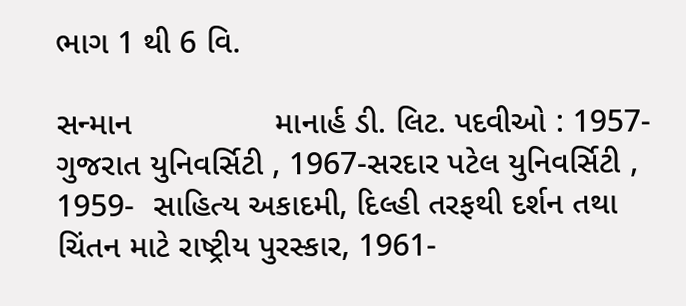ભાગ 1 થી 6 વિ.

સન્માન                માનાર્હ ડી. લિટ. પદવીઓ : 1957- ગુજરાત યુનિવર્સિટી , 1967-સરદાર પટેલ યુનિવર્સિટી , 1959-  સાહિત્ય અકાદમી, દિલ્હી તરફથી દર્શન તથા ચિંતન માટે રાષ્ટ્રીય પુરસ્કાર, 1961-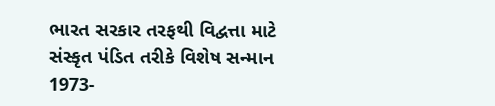ભારત સરકાર તરફથી વિદ્વત્તા માટે સંસ્કૃત પંડિત તરીકે વિશેષ સન્માન  1973-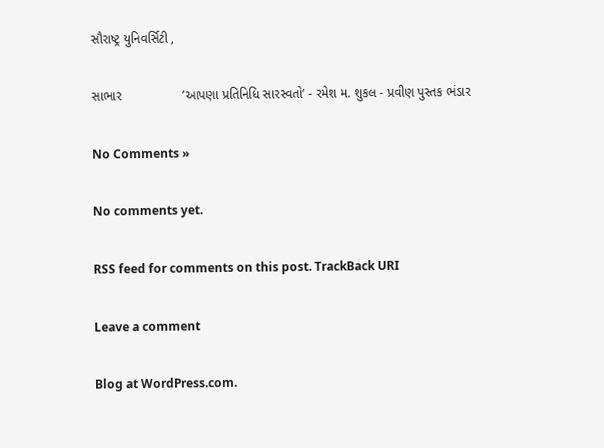સૌરાષ્ટ્ર યુનિવર્સિટી ,

સાભાર                 ’આપણા પ્રતિનિધિ સારસ્વતો’ - રમેશ મ. શુકલ - પ્રવીણ પુસ્તક ભંડાર

No Comments »

No comments yet.

RSS feed for comments on this post. TrackBack URI

Leave a comment

Blog at WordPress.com.